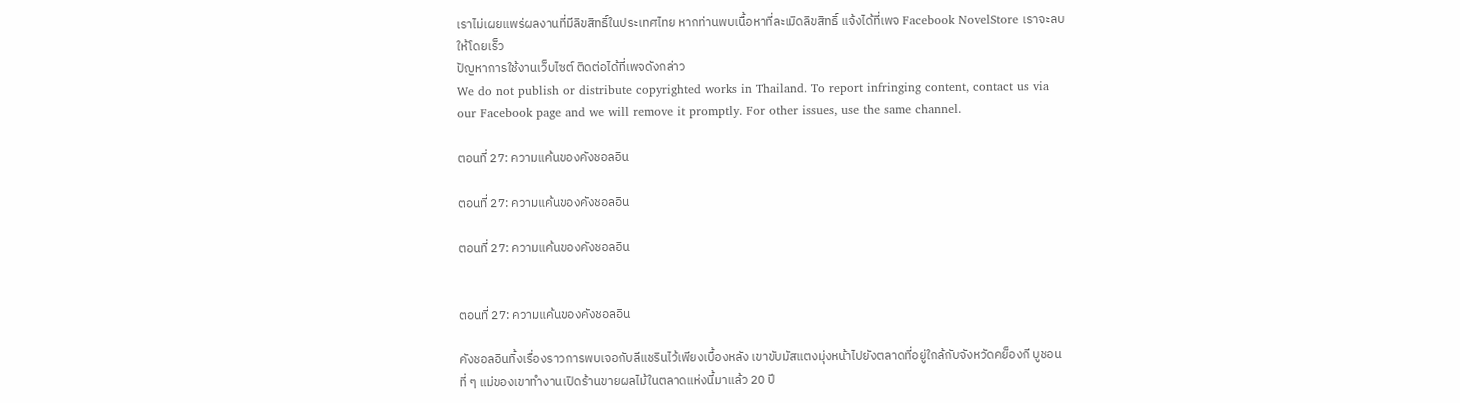เราไม่เผยแพร่ผลงานที่มีลิขสิทธิ์ในประเทศไทย หากท่านพบเนื้อหาที่ละเมิดลิขสิทธิ์ แจ้งได้ที่เพจ Facebook NovelStore เราจะลบให้โดยเร็ว
ปัญหาการใช้งานเว็บไซต์ ติดต่อได้ที่เพจดังกล่าว
We do not publish or distribute copyrighted works in Thailand. To report infringing content, contact us via our Facebook page and we will remove it promptly. For other issues, use the same channel.

ตอนที่ 27: ความแค้นของคังชอลอิน

ตอนที่ 27: ความแค้นของคังชอลอิน

ตอนที่ 27: ความแค้นของคังชอลอิน


ตอนที่ 27: ความแค้นของคังชอลอิน

คังชอลอินทิ้งเรื่องราวการพบเจอกับลีแชรินไว้เพียงเบื้องหลัง เขาขับมัสแตงมุ่งหน้าไปยังตลาดที่อยู่ใกล้กับจังหวัดคย็องกี บูชอน ที่ ๆ แม่ของเขาทำงานเปิดร้านขายผลไม้ในตลาดแห่งนี้มาแล้ว 20 ปี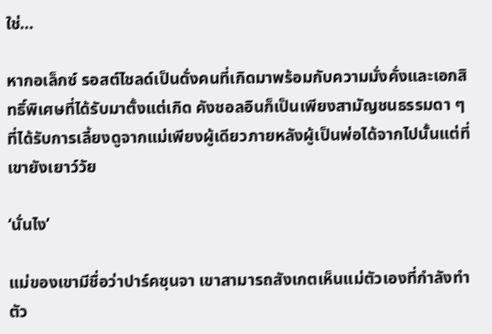ใช่…

หากอเล็กซ์ รอสต์ไชลด์เป็นดั่งคนที่เกิดมาพร้อมกับความมั่งคั่งและเอกสิทธิ์พิเศษที่ได้รับมาตั้งแต่เกิด คังชอลอินก็เป็นเพียงสามัญชนธรรมดา ๆ ที่ได้รับการเลี้ยงดูจากแม่เพียงผู้เดียวภายหลังผู้เป็นพ่อได้จากไปนั้นแต่ที่เขายังเยาว์วัย

‘นั่นไง’

แม่ของเขามีชื่อว่าปาร์คซุนจา เขาสามารถสังเกตเห็นแม่ตัวเองที่กำลังทำตัว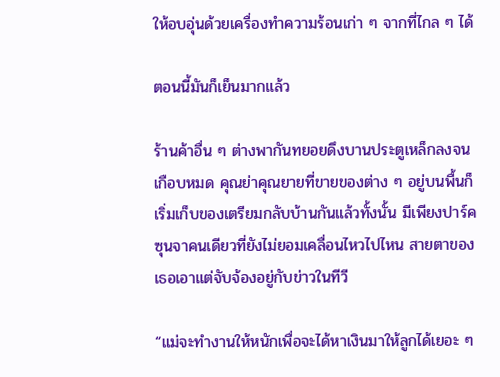ให้อบอุ่นด้วยเครื่องทำความร้อนเก่า ๆ จากที่ไกล ๆ ได้

ตอนนี้มันก็เย็นมากแล้ว

ร้านค้าอื่น ๆ ต่างพากันทยอยดึงบานประตูเหล็กลงจนเกือบหมด คุณย่าคุณยายที่ขายของต่าง ๆ อยู่บนพื้นก็เริ่มเก็บของเตรียมกลับบ้านกันแล้วทั้งนั้น มีเพียงปาร์คซุนจาคนเดียวที่ยังไม่ยอมเคลื่อนไหวไปไหน สายตาของเธอเอาแต่จับจ้องอยู่กับข่าวในทีวี

“แม่จะทำงานให้หนักเพื่อจะได้หาเงินมาให้ลูกได้เยอะ ๆ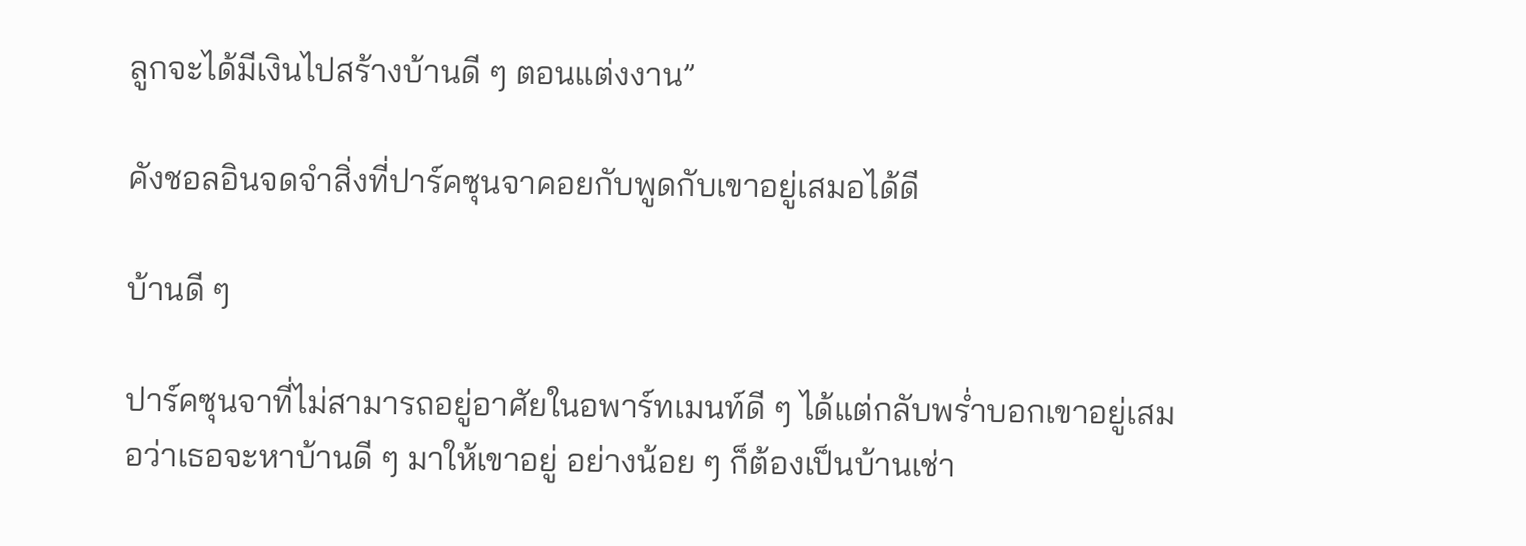ลูกจะได้มีเงินไปสร้างบ้านดี ๆ ตอนแต่งงาน”

คังชอลอินจดจำสิ่งที่ปาร์คซุนจาคอยกับพูดกับเขาอยู่เสมอได้ดี

บ้านดี ๆ

ปาร์คซุนจาที่ไม่สามารถอยู่อาศัยในอพาร์ทเมนท์ดี ๆ ได้แต่กลับพร่ำบอกเขาอยู่เสมอว่าเธอจะหาบ้านดี ๆ มาให้เขาอยู่ อย่างน้อย ๆ ก็ต้องเป็นบ้านเช่า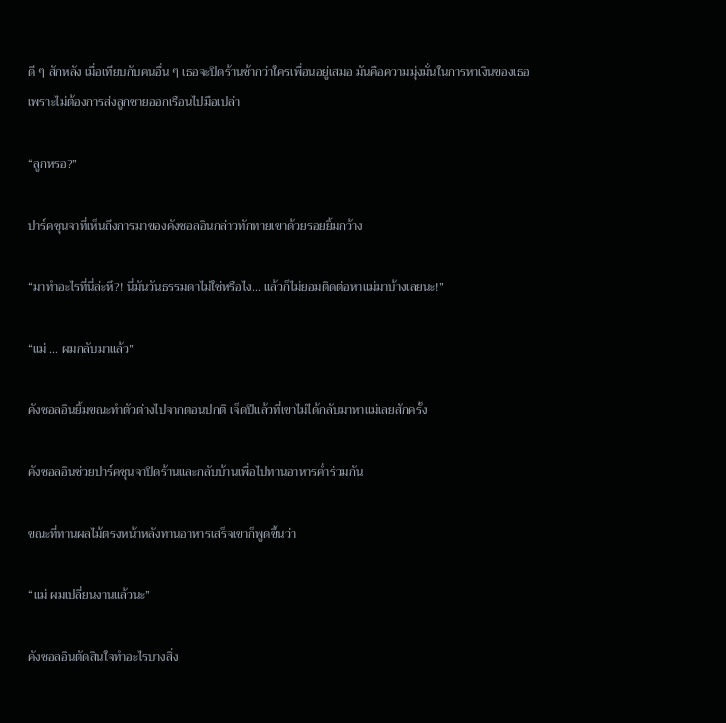ดี ๆ สักหลัง เมื่อเทียบกับคนอื่น ๆ เธอจะปิดร้านช้ากว่าใครเพื่อนอยู่เสมอ มันคือความมุ่งมั่นในการหาเงินของเธอเพราะไม่ต้องการส่งลูกชายออกเรือนไปมือเปล่า

“ลูกหรอ?”

ปาร์คซุนจาที่เห็นถึงการมาของคังชอลอินกล่าวทักทายเขาด้วยรอยยิ้มกว้าง

“มาทำอะไรที่นี่ล่ะหึ?! นี่มันวันธรรมดาไม่ใช่หรือไง… แล้วก็ไม่ยอมติดต่อหาแม่มาบ้างเลยนะ!”

“แม่ … ผมกลับมาแล้ว”

คังชอลอินยิ้มขณะทำตัวต่างไปจากตอนปกติ เจ็ดปีแล้วที่เขาไม่ได้กลับมาหาแม่เลยสักครั้ง

คังชอลอินช่วยปาร์คซุนจาปิดร้านและกลับบ้านเพื่อไปทานอาหารค่ำร่วมกัน

ขณะที่ทานผลไม้ตรงหน้าหลังทานอาหารเสร็จเขาก็พูดขึ้นว่า

“แม่ ผมเปลี่ยนงานแล้วนะ”

คังชอลอินตัดสินใจทำอะไรบางสิ่ง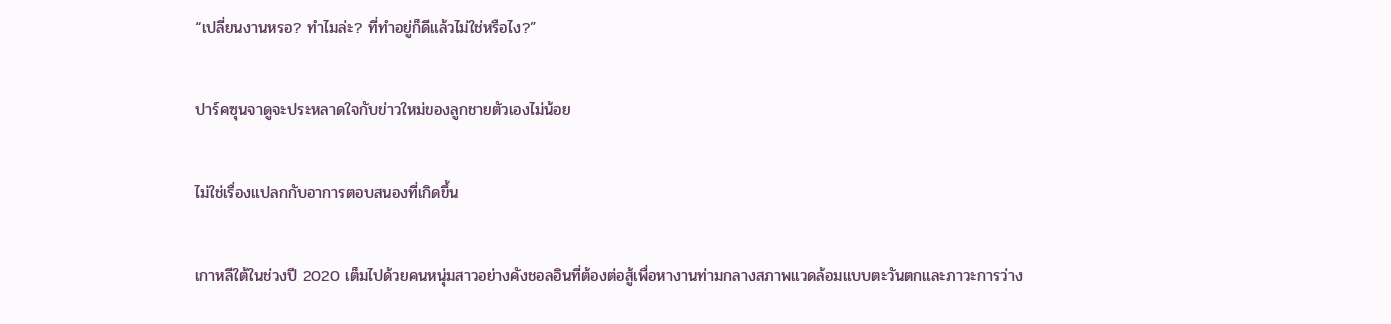“เปลี่ยนงานหรอ? ทำไมล่ะ? ที่ทำอยู่ก็ดีแล้วไม่ใช่หรือไง?”

ปาร์คซุนจาดูจะประหลาดใจกับข่าวใหม่ของลูกชายตัวเองไม่น้อย

ไม่ใช่เรื่องแปลกกับอาการตอบสนองที่เกิดขึ้น

เกาหลีใต้ในช่วงปี 2020 เต็มไปด้วยคนหนุ่มสาวอย่างคังชอลอินที่ต้องต่อสู้เพื่อหางานท่ามกลางสภาพแวดล้อมแบบตะวันตกและภาวะการว่าง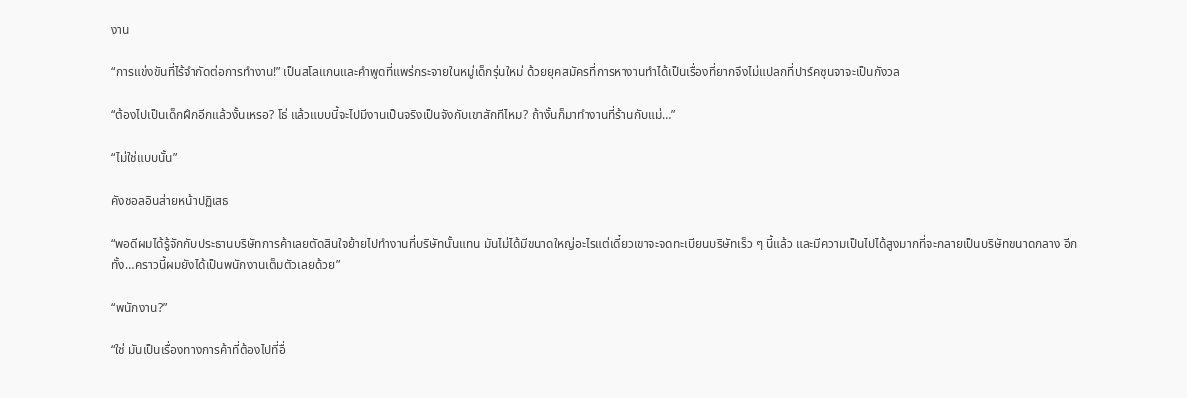งาน

“การแข่งขันที่ไร้จำกัดต่อการทำงาน!” เป็นสโลแกนและคำพูดที่แพร่กระจายในหมู่เด็กรุ่นใหม่ ด้วยยุคสมัครที่การหางานทำได้เป็นเรื่องที่ยากจึงไม่แปลกที่ปาร์คซุนจาจะเป็นกังวล

“ต้องไปเป็นเด็กฝึกอีกแล้วงั้นเหรอ? โธ่ แล้วแบบนี้จะไปมีงานเป็นจริงเป็นจังกับเขาสักทีไหม? ถ้างั้นก็มาทำงานที่ร้านกับแม่…”

“ไม่ใช่แบบนั้น”

คังชอลอินส่ายหน้าปฏิเสธ

“พอดีผมได้รู้จักกับประธานบริษัทการค้าเลยตัดสินใจย้ายไปทำงานที่บริษัทนั้นแทน มันไม่ได้มีขนาดใหญ่อะไรแต่เดี๋ยวเขาจะจดทะเบียนบริษัทเร็ว ๆ นี้แล้ว และมีความเป็นไปได้สูงมากที่จะกลายเป็นบริษัทขนาดกลาง อีกทั้ง…คราวนี้ผมยังได้เป็นพนักงานเต็มตัวเลยด้วย”

“พนักงาน?”

“ใช่ มันเป็นเรื่องทางการค้าที่ต้องไปที่อื่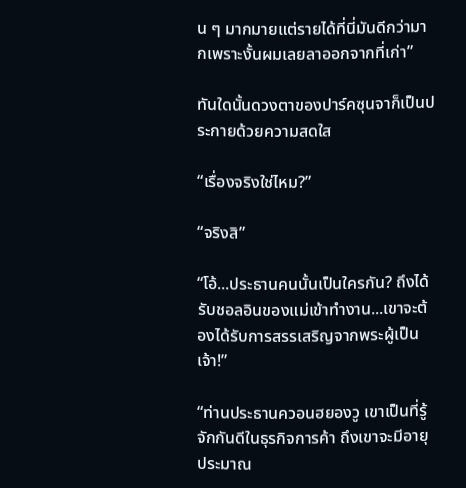น ๆ มากมายแต่รายได้ที่นี่มันดีกว่ามากเพราะงั้นผมเลยลาออกจากที่เก่า”

ทันใดนั้นดวงตาของปาร์คซุนจาก็เป็นประกายด้วยความสดใส

“เรื่องจริงใช่ไหม?”

“จริงสิ”

“โอ้...ประธานคนนั้นเป็นใครกัน? ถึงได้รับชอลอินของแม่เข้าทำงาน...เขาจะต้องได้รับการสรรเสริญจากพระผู้เป็นเจ้า!”

“ท่านประธานควอนฮยองวู เขาเป็นที่รู้จักกันดีในธุรกิจการค้า ถึงเขาจะมีอายุประมาณ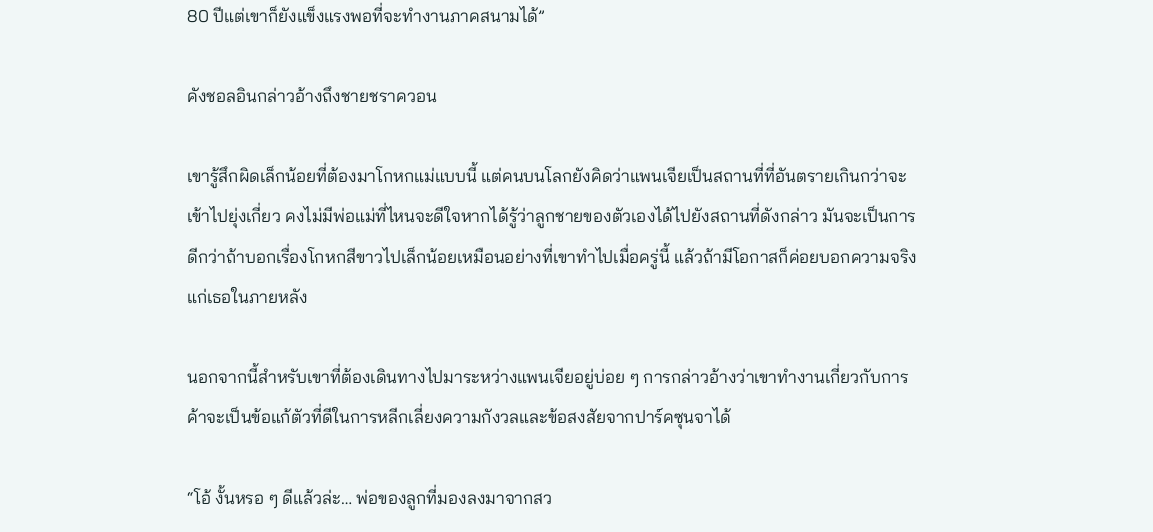80 ปีแต่เขาก็ยังแข็งแรงพอที่จะทำงานภาคสนามได้”

คังชอลอินกล่าวอ้างถึงชายชราควอน

เขารู้สึกผิดเล็กน้อยที่ต้องมาโกหกแม่แบบนี้ แต่คนบนโลกยังคิดว่าแพนเจียเป็นสถานที่ที่อันตรายเกินกว่าจะเข้าไปยุ่งเกี่ยว คงไม่มีพ่อแม่ที่ไหนจะดีใจหากได้รู้ว่าลูกชายของตัวเองได้ไปยังสถานที่ดังกล่าว มันจะเป็นการดีกว่าถ้าบอกเรื่องโกหกสีขาวไปเล็กน้อยเหมือนอย่างที่เขาทำไปเมื่อครู่นี้ แล้วถ้ามีโอกาสก็ค่อยบอกความจริงแก่เธอในภายหลัง

นอกจากนี้สำหรับเขาที่ต้องเดินทางไปมาระหว่างแพนเจียอยู่บ่อย ๆ การกล่าวอ้างว่าเขาทำงานเกี่ยวกับการค้าจะเป็นข้อแก้ตัวที่ดีในการหลีกเลี่ยงความกังวลและข้อสงสัยจากปาร์คซุนจาได้

“โอ้ งั้นหรอ ๆ ดีแล้วล่ะ… พ่อของลูกที่มองลงมาจากสว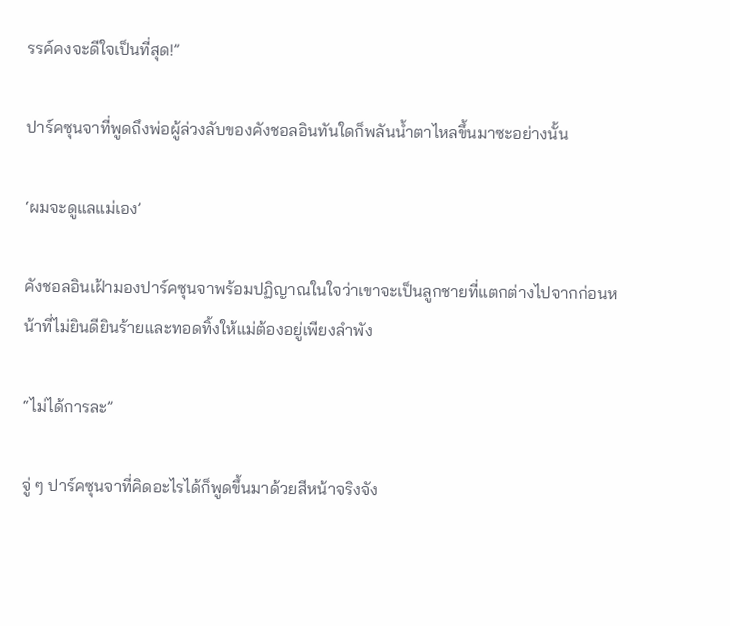รรค์คงจะดีใจเป็นที่สุด!”

ปาร์คซุนจาที่พูดถึงพ่อผู้ล่วงลับของคังชอลอินทันใดก็พลันน้ำตาไหลขึ้นมาซะอย่างนั้น

‘ผมจะดูแลแม่เอง’

คังชอลอินเฝ้ามองปาร์คซุนจาพร้อมปฏิญาณในใจว่าเขาจะเป็นลูกชายที่แตกต่างไปจากก่อนหน้าที่ไม่ยินดียินร้ายและทอดทิ้งให้แม่ต้องอยู่เพียงลำพัง

“ไม่ได้การละ”

จู่ ๆ ปาร์คซุนจาที่คิดอะไรได้ก็พูดขึ้นมาด้วยสีหน้าจริงจัง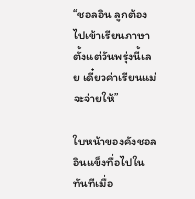“ชอลอิน ลูกต้องไปเข้าเรียนภาษาตั้งแต่วันพรุ่งนี้เลย เดี๋ยวค่าเรียนแม่จะจ่ายให้”

ใบหน้าของคังชอลอินแข็งทื่อไปในทันทีเมื่อ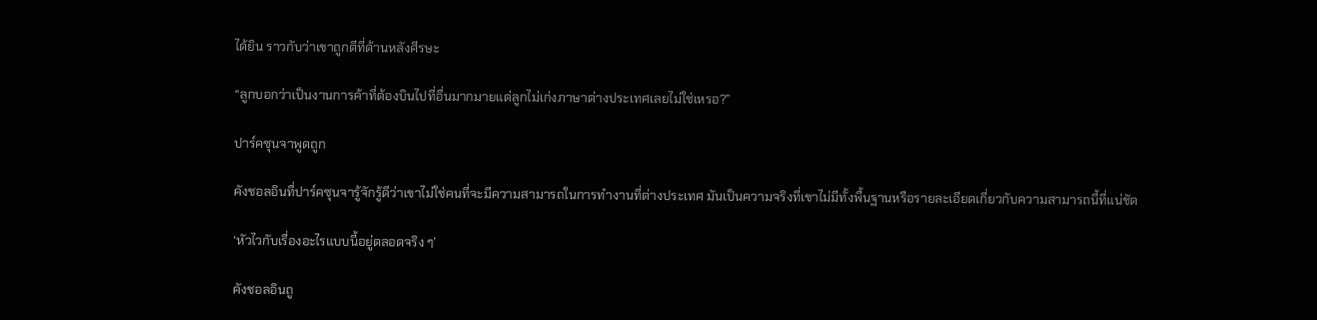ได้ยิน ราวกับว่าเขาถูกตีที่ด้านหลังศีรษะ

“ลูกบอกว่าเป็นงานการค้าที่ต้องบินไปที่อื่นมากมายแต่ลูกไม่เก่งภาษาต่างประเทศเลยไม่ใช่เหรอ?”

ปาร์คซุนจาพูดถูก

คังชอลอินที่ปาร์คซุนจารู้จักรู้ดีว่าเขาไม่ใช่คนที่จะมีความสามารถในการทำงานที่ต่างประเทศ มันเป็นความจริงที่เขาไม่มีทั้งพื้นฐานหรือรายละเอียดเกี่ยวกับความสามารถนี้ที่แน่ชัด

‘หัวไวกับเรื่องอะไรแบบนี้อยู่ตลอดจริง ๆ’

คังชอลอินถู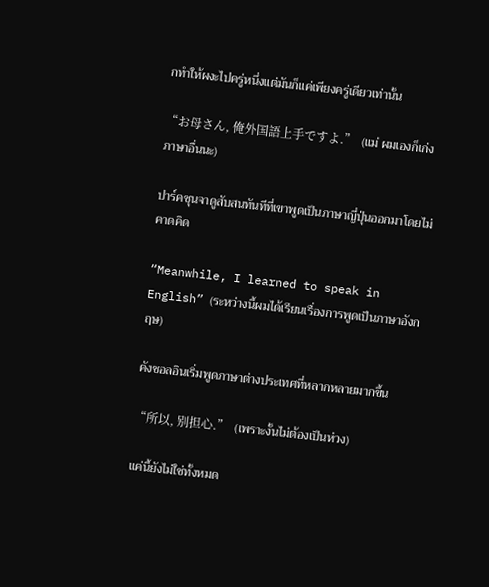กทำให้ผงะไปครู่หนึ่งแต่มันก็แค่เพียงครู่เดียวเท่านั้น

“お母さん, 俺外国語上手ですよ.”  (แม่ ผมเองก็เก่งภาษาอื่นนะ)

ปาร์คซุนจาดูสับสนทันทีที่เขาพูดเป็นภาษาญี่ปุ่นออกมาโดยไม่คาดคิด

“Meanwhile, I learned to speak in English” (ระหว่างนี้ผมได้เรียนเรื่องการพูดเป็นภาษาอังกฤษ)

คังชอลอินเริ่มพูดภาษาต่างประเทศที่หลากหลายมากขึ้น

“所以, 别担心.”  (เพราะงั้นไม่ต้องเป็นห่วง)

แค่นี้ยังไม่ใช่ทั้งหมด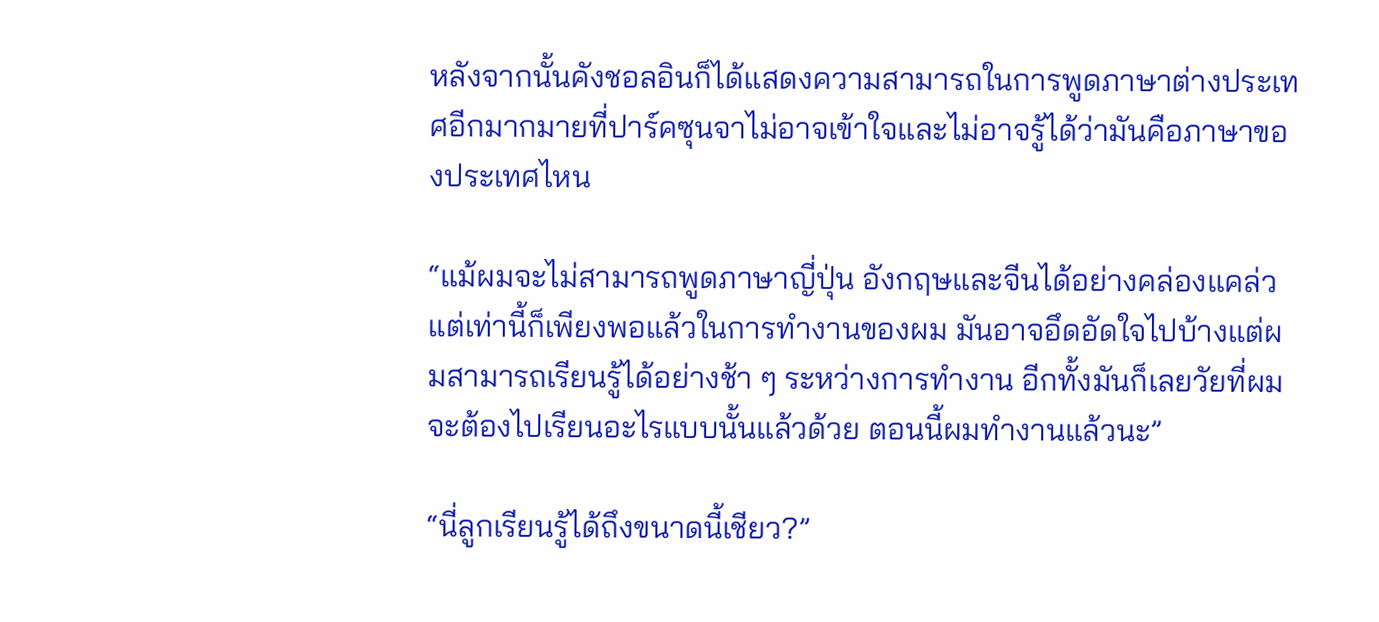หลังจากนั้นคังชอลอินก็ได้แสดงความสามารถในการพูดภาษาต่างประเทศอีกมากมายที่ปาร์คซุนจาไม่อาจเข้าใจและไม่อาจรู้ได้ว่ามันคือภาษาของประเทศไหน

“แม้ผมจะไม่สามารถพูดภาษาญี่ปุ่น อังกฤษและจีนได้อย่างคล่องแคล่วแต่เท่านี้ก็เพียงพอแล้วในการทำงานของผม มันอาจอึดอัดใจไปบ้างแต่ผมสามารถเรียนรู้ได้อย่างช้า ๆ ระหว่างการทำงาน อีกทั้งมันก็เลยวัยที่ผมจะต้องไปเรียนอะไรแบบนั้นแล้วด้วย ตอนนี้ผมทำงานแล้วนะ”

“นี่ลูกเรียนรู้ได้ถึงขนาดนี้เชียว?”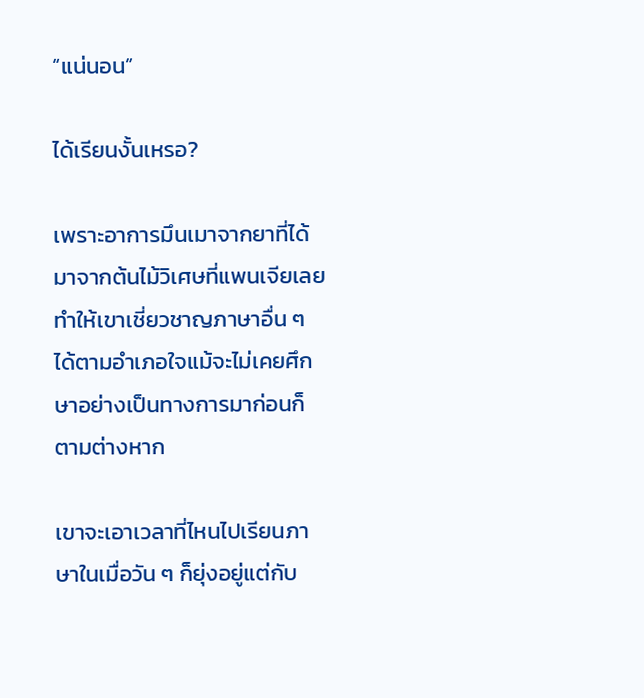“แน่นอน”

ได้เรียนงั้นเหรอ?

เพราะอาการมึนเมาจากยาที่ได้มาจากต้นไม้วิเศษที่แพนเจียเลยทำให้เขาเชี่ยวชาญภาษาอื่น ๆ ได้ตามอำเภอใจแม้จะไม่เคยศึกษาอย่างเป็นทางการมาก่อนก็ตามต่างหาก

เขาจะเอาเวลาที่ไหนไปเรียนภาษาในเมื่อวัน ๆ ก็ยุ่งอยู่แต่กับ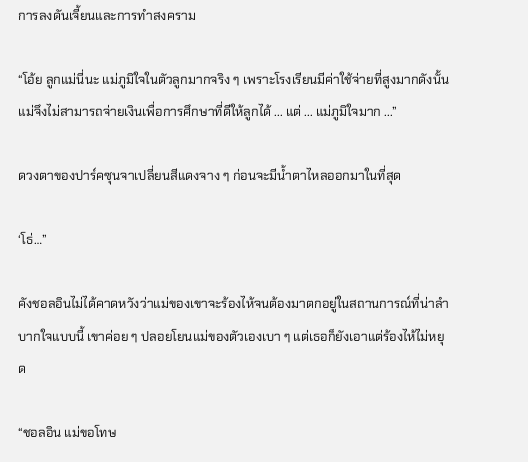การลงดันเจี้ยนและการทำสงคราม

“โอ้ย ลูกแม่นี่นะ แม่ภูมิใจในตัวลูกมากจริง ๆ เพราะโรงเรียนมีค่าใช้จ่ายที่สูงมากดังนั้นแม่จึงไม่สามารถจ่ายเงินเพื่อการศึกษาที่ดีให้ลูกได้ ... แต่ ... แม่ภูมิใจมาก ...”

ดวงตาของปาร์คซุนจาเปลี่ยนสีแดงจาง ๆ ก่อนจะมีน้ำตาไหลออกมาในที่สุด

‘โธ่…”

คังชอลอินไม่ได้คาดหวังว่าแม่ของเขาจะร้องไห้จนต้องมาตกอยู่ในสถานการณ์ที่น่าลำบากใจแบบนี้ เขาค่อย ๆ ปลอยโยนแม่ของตัวเองเบา ๆ แต่เธอก็ยังเอาแต่ร้องไห้ไม่หยุด

“ชอลอิน แม่ขอโทษ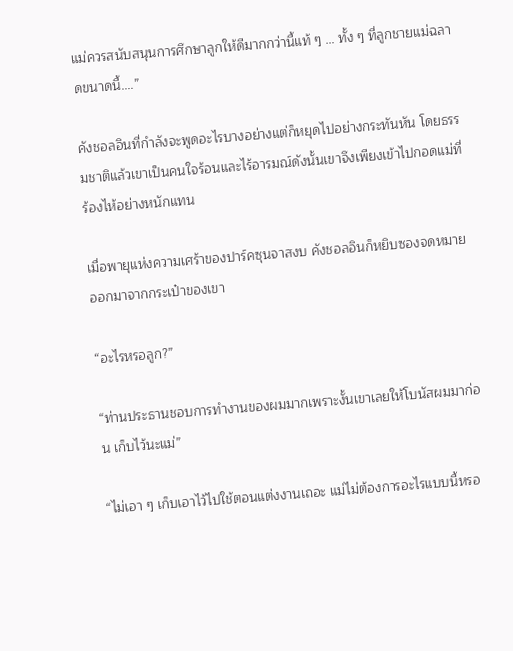แม่ควรสนับสนุนการศึกษาลูกให้ดีมากกว่านี้แท้ ๆ … ทั้ง ๆ ที่ลูกชายแม่ฉลาดขนาดนี้....”

คังชอลอินที่กำลังจะพูดอะไรบางอย่างแต่ก็หยุดไปอย่างกระทันหัน โดยธรรมชาติแล้วเขาเป็นคนใจร้อนและไร้อารมณ์ดังนั้นเขาจึงเพียงเข้าไปกอดแม่ที่ร้องไห้อย่างหนักแทน

เมื่อพายุแห่งความเศร้าของปาร์คซุนจาสงบ คังชอลอินก็หยิบซองจดหมายออกมาจากกระเป๋าของเขา

“อะไรหรอลูก?”

“ท่านประธานชอบการทำงานของผมมากเพราะงั้นเขาเลยให้โบนัสผมมาก่อน เก็บไว้นะแม่”

“ไม่เอา ๆ เก็บเอาไว้ไปใช้ตอนแต่งงานเถอะ แม่ไม่ต้องการอะไรแบบนี้หรอ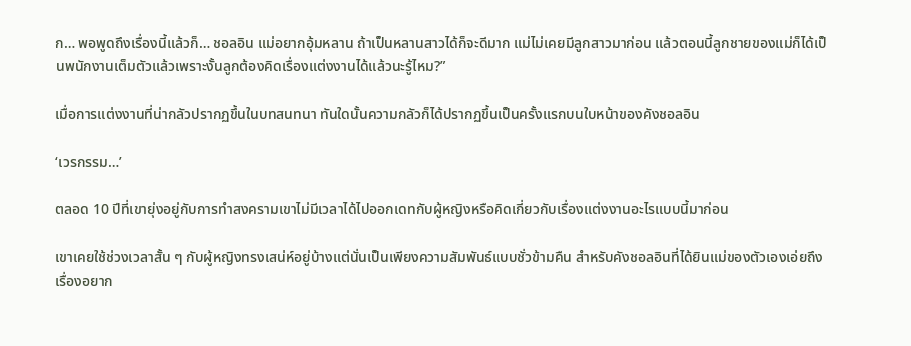ก… พอพูดถึงเรื่องนี้แล้วก็… ชอลอิน แม่อยากอุ้มหลาน ถ้าเป็นหลานสาวได้ก็จะดีมาก แม่ไม่เคยมีลูกสาวมาก่อน แล้วตอนนี้ลูกชายของแม่ก็ได้เป็นพนักงานเต็มตัวแล้วเพราะงั้นลูกต้องคิดเรื่องแต่งงานได้แล้วนะรู้ไหม?”

เมื่อการแต่งงานที่น่ากลัวปรากฏขึ้นในบทสนทนา ทันใดนั้นความกลัวก็ได้ปรากฏขึ้นเป็นครั้งแรกบนใบหน้าของคังชอลอิน

‘เวรกรรม…’

ตลอด 10 ปีที่เขายุ่งอยู่กับการทำสงครามเขาไม่มีเวลาได้ไปออกเดทกับผู้หญิงหรือคิดเกี่ยวกับเรื่องแต่งงานอะไรแบบนี้มาก่อน

เขาเคยใช้ช่วงเวลาสั้น ๆ กับผู้หญิงทรงเสน่ห์อยู่บ้างแต่นั่นเป็นเพียงความสัมพันธ์แบบชั่วข้ามคืน สำหรับคังชอลอินที่ได้ยินแม่ของตัวเองเอ่ยถึงเรื่องอยาก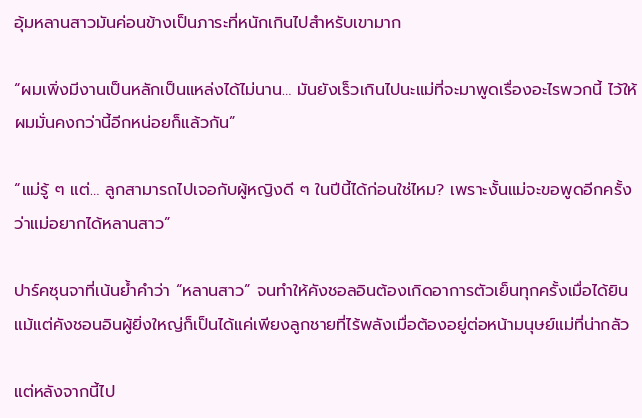อุ้มหลานสาวมันค่อนข้างเป็นภาระที่หนักเกินไปสำหรับเขามาก

“ผมเพิ่งมีงานเป็นหลักเป็นแหล่งได้ไม่นาน… มันยังเร็วเกินไปนะแม่ที่จะมาพูดเรื่องอะไรพวกนี้ ไว้ให้ผมมั่นคงกว่านี้อีกหน่อยก็แล้วกัน”

“แม่รู้ ๆ แต่… ลูกสามารถไปเจอกับผู้หญิงดี ๆ ในปีนี้ได้ก่อนใช่ไหม? เพราะงั้นแม่จะขอพูดอีกครั้งว่าแม่อยากได้หลานสาว”

ปาร์คซุนจาที่เน้นย้ำคำว่า “หลานสาว” จนทำให้คังชอลอินต้องเกิดอาการตัวเย็นทุกครั้งเมื่อได้ยิน แม้แต่คังชอนอินผู้ยิ่งใหญ่ก็เป็นได้แค่เพียงลูกชายที่ไร้พลังเมื่อต้องอยู่ต่อหน้ามนุษย์แม่ที่น่ากลัว

แต่หลังจากนี้ไป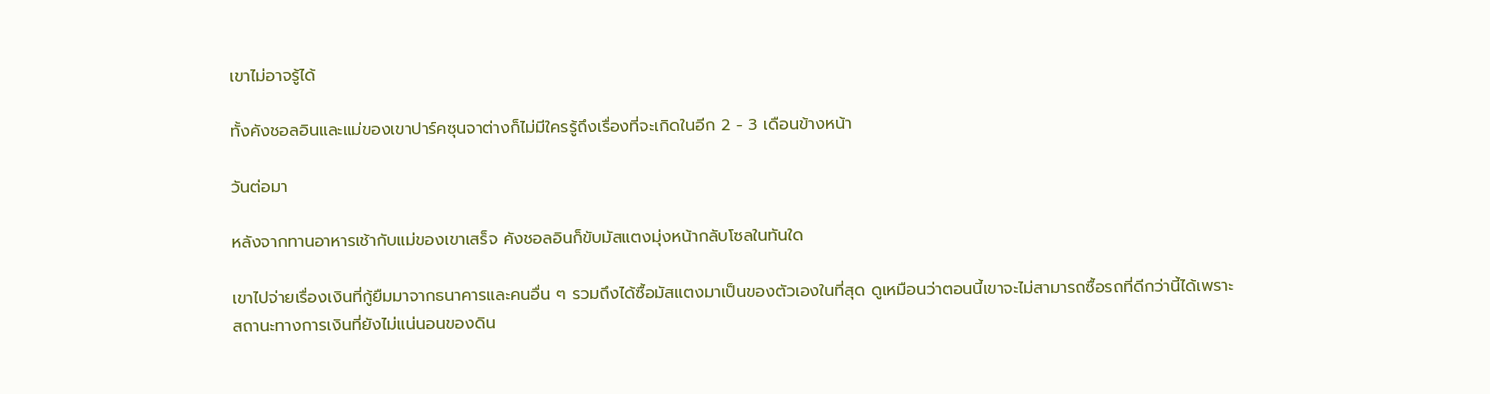เขาไม่อาจรู้ได้

ทั้งคังชอลอินและแม่ของเขาปาร์คซุนจาต่างก็ไม่มีใครรู้ถึงเรื่องที่จะเกิดในอีก 2 - 3 เดือนข้างหน้า

วันต่อมา

หลังจากทานอาหารเช้ากับแม่ของเขาเสร็จ คังชอลอินก็ขับมัสแตงมุ่งหน้ากลับโซลในทันใด

เขาไปจ่ายเรื่องเงินที่กู้ยืมมาจากธนาคารและคนอื่น ๆ รวมถึงได้ซื้อมัสแตงมาเป็นของตัวเองในที่สุด ดูเหมือนว่าตอนนี้เขาจะไม่สามารถซื้อรถที่ดีกว่านี้ได้เพราะสถานะทางการเงินที่ยังไม่แน่นอนของดิน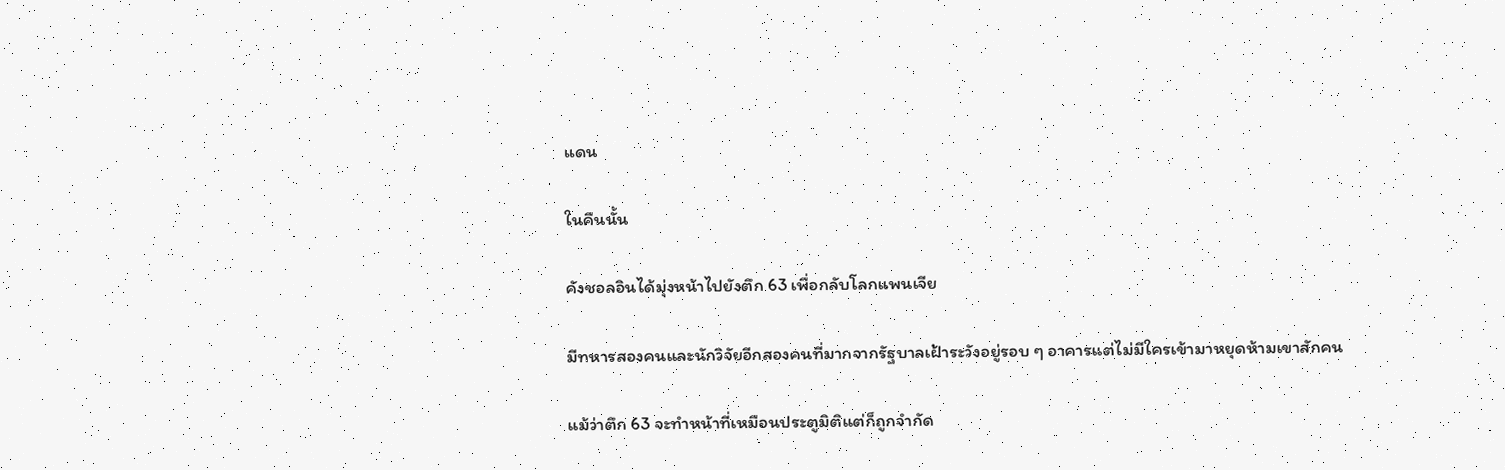แดน

ในคืนนั้น

คังชอลอินได้มุ่งหน้าไปยังตึก 63 เพื่อกลับโลกแพนเจีย

มีทหารสองคนและนักวิจัยอีกสองคนที่มากจากรัฐบาลเฝ้าระวังอยู่รอบ ๆ อาคารแต่ไม่มีใครเข้ามาหยุดห้ามเขาสักคน

แม้ว่าตึก 63 จะทำหน้าที่เหมือนประตูมิติแต่ก็ถูกจำกัด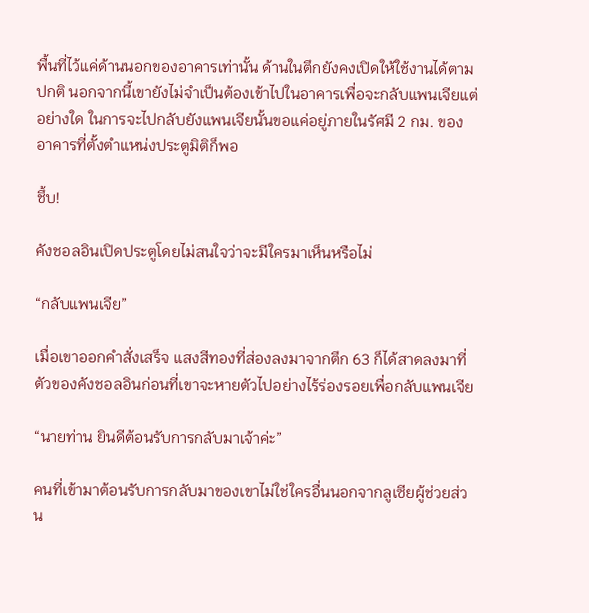พื้นที่ไว้แค่ด้านนอกของอาคารเท่านั้น ด้านในตึกยังคงเปิดให้ใช้งานได้ตามปกติ นอกจากนี้เขายังไม่จำเป็นต้องเข้าไปในอาคารเพื่อจะกลับแพนเจียแต่อย่างใด ในการจะไปกลับยังแพนเจียนั้นขอแค่อยู่ภายในรัศมี 2 กม. ของอาคารที่ตั้งตำแหน่งประตูมิติก็พอ

ชึ้บ!

คังชอลอินเปิดประตูโดยไม่สนใจว่าจะมีใครมาเห็นหรือไม่

“กลับแพนเจีย”

เมื่อเขาออกคำสั่งเสร็จ แสงสีทองที่ส่องลงมาจากตึก 63 ก็ได้สาดลงมาที่ตัวของคังชอลอินก่อนที่เขาจะหายตัวไปอย่างไร้ร่องรอยเพื่อกลับแพนเจีย

“นายท่าน ยินดีต้อนรับการกลับมาเจ้าค่ะ”

คนที่เข้ามาต้อนรับการกลับมาของเขาไม่ใช่ใครอื่นนอกจากลูเซียผู้ช่วยส่วน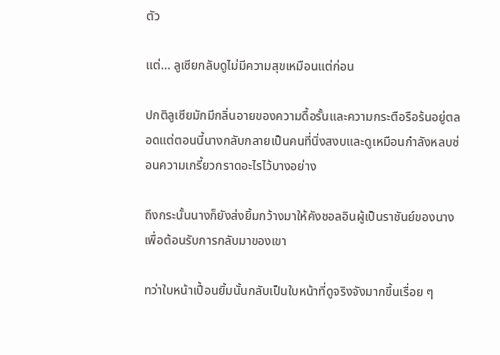ตัว

แต่… ลูเซียกลับดูไม่มีความสุขเหมือนแต่ก่อน

ปกติลูเซียมักมีกลิ่นอายของความดื้อรั้นและความกระตือรือร้นอยู่ตลอดแต่ตอนนี้นางกลับกลายเป็นคนที่นิ่งสงบและดูเหมือนกำลังหลบซ่อนความเกรี้ยวกราดอะไรไว้บางอย่าง

ถึงกระนั้นนางก็ยังส่งยิ้มกว้างมาให้คังชอลอินผู้เป็นราชันย์ของนางเพื่อต้อนรับการกลับมาของเขา

ทว่าใบหน้าเปื้อนยิ้มนั้นกลับเป็นใบหน้าที่ดูจริงจังมากขึ้นเรื่อย ๆ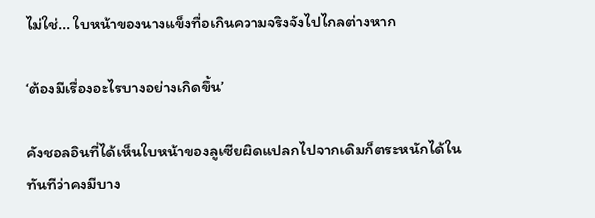ไม่ใช่... ใบหน้าของนางแข็งทื่อเกินความจริงจังไปไกลต่างหาก

‘ต้องมีเรื่องอะไรบางอย่างเกิดขึ้น’

คังชอลอินที่ได้เห็นใบหน้าของลูเซียผิดแปลกไปจากเดิมก็ตระหนักได้ในทันทีว่าคงมีบาง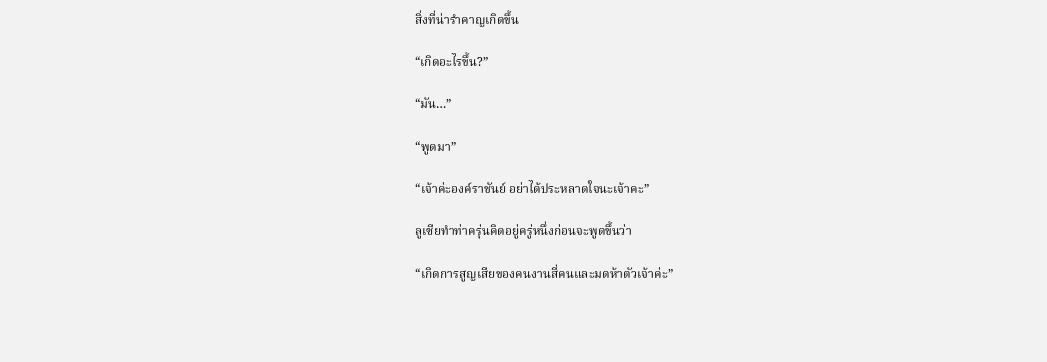สิ่งที่น่ารำคาญเกิดขึ้น

“เกิดอะไรขึ้น?”

“มัน…”

“พูดมา”

“เจ้าค่ะองค์ราชันย์ อย่าได้ประหลาดใจนะเจ้าคะ”

ลูเซียทำท่าครุ่นคิดอยู่ครู่หนึ่งก่อนจะพูดขึ้นว่า

“เกิดการสูญเสียของคนงานสี่คนและมดห้าตัวเจ้าค่ะ”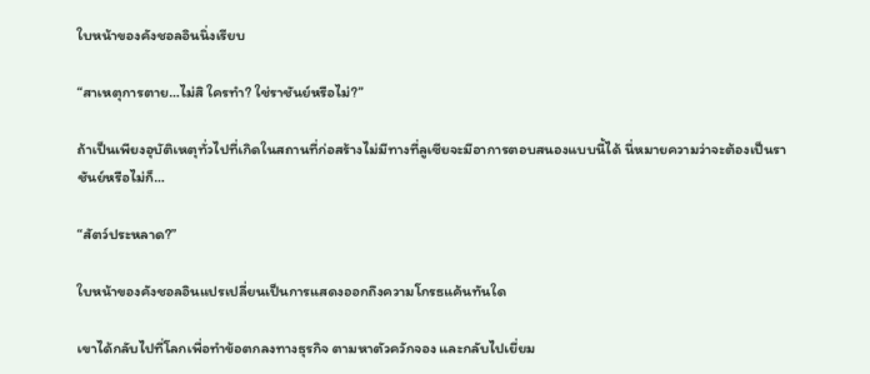ใบหน้าของคังชอลอินนิ่งเรียบ

“สาเหตุการตาย…ไม่สิ ใครทำ? ใช่ราชันย์หรือไม่?”

ถ้าเป็นเพียงอุบัติเหตุทั่วไปที่เกิดในสถานที่ก่อสร้างไม่มีทางที่ลูเซียจะมีอาการตอบสนองแบบนี้ได้ นี่หมายความว่าจะต้องเป็นราชันย์หรือไม่ก็…

“สัตว์ประหลาด?”

ใบหน้าของคังชอลอินแปรเปลี่ยนเป็นการแสดงออกถึงความโกรธแค้นทันใด

เขาได้กลับไปที่โลกเพื่อทำข้อตกลงทางธุรกิจ ตามหาตัวควักจอง และกลับไปเยี่ยม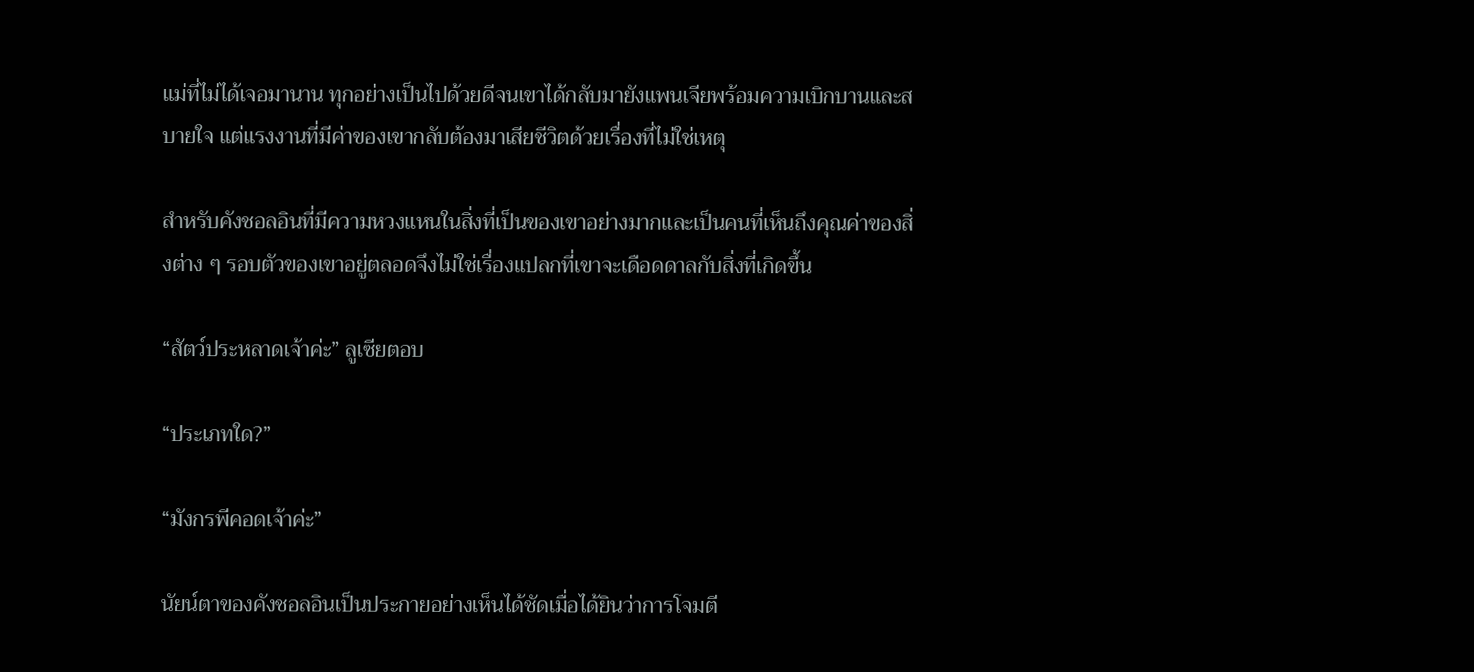แม่ที่ไม่ได้เจอมานาน ทุกอย่างเป็นไปด้วยดีจนเขาได้กลับมายังแพนเจียพร้อมความเบิกบานและสบายใจ แต่แรงงานที่มีค่าของเขากลับต้องมาเสียชีวิตด้วยเรื่องที่ไม่ใช่เหตุ

สำหรับคังชอลอินที่มีความหวงแหนในสิ่งที่เป็นของเขาอย่างมากและเป็นคนที่เห็นถึงคุณค่าของสิ่งต่าง ๆ รอบตัวของเขาอยู่ตลอดจึงไม่ใช่เรื่องแปลกที่เขาจะเดือดดาลกับสิ่งที่เกิดขึ้น

“สัตว์ประหลาดเจ้าค่ะ” ลูเซียตอบ

“ประเภทใด?”

“มังกรพีคอดเจ้าค่ะ”

นัยน์ตาของคังชอลอินเป็นประกายอย่างเห็นได้ชัดเมื่อได้ยินว่าการโจมตี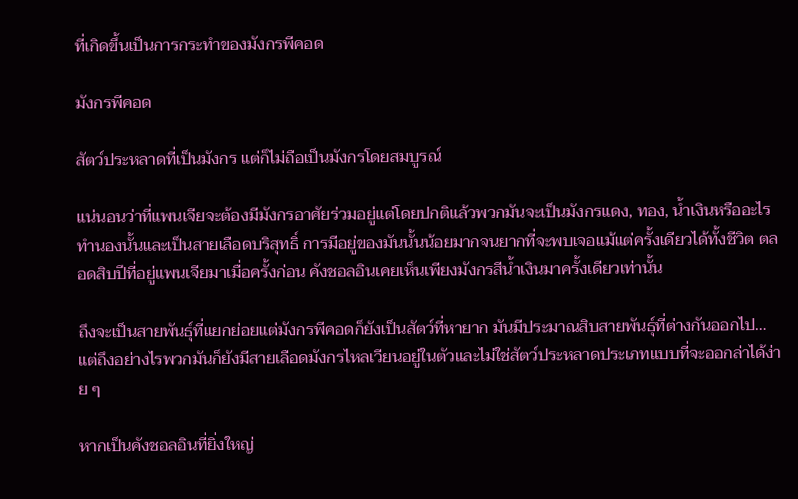ที่เกิดขึ้นเป็นการกระทำของมังกรพีคอด

มังกรพีคอด

สัตว์ประหลาดที่เป็นมังกร แต่ก็ไม่ถือเป็นมังกรโดยสมบูรณ์

แน่นอนว่าที่แพนเจียจะต้องมีมังกรอาศัยร่วมอยู่แต่โดยปกติแล้วพวกมันจะเป็นมังกรแดง, ทอง, น้ำเงินหรืออะไรทำนองนั้นและเป็นสายเลือดบริสุทธิ์ การมีอยู่ของมันนั้นน้อยมากจนยากที่จะพบเจอแม้แต่ครั้งเดียวได้ทั้งชีวิต ตลอดสิบปีที่อยู่แพนเจียมาเมื่อครั้งก่อน คังชอลอินเคยเห็นเพียงมังกรสีน้ำเงินมาครั้งเดียวเท่านั้น

ถึงจะเป็นสายพันธุ์ที่แยกย่อยแต่มังกรพีคอดก็ยังเป็นสัตว์ที่หายาก มันมีประมาณสิบสายพันธุ์ที่ต่างกันออกไป… แต่ถึงอย่างไรพวกมันก็ยังมีสายเลือดมังกรไหลเวียนอยู่ในตัวและไม่ใช่สัตว์ประหลาดประเภทแบบที่จะออกล่าได้ง่าย ๆ

หากเป็นคังชอลอินที่ยิ่งใหญ่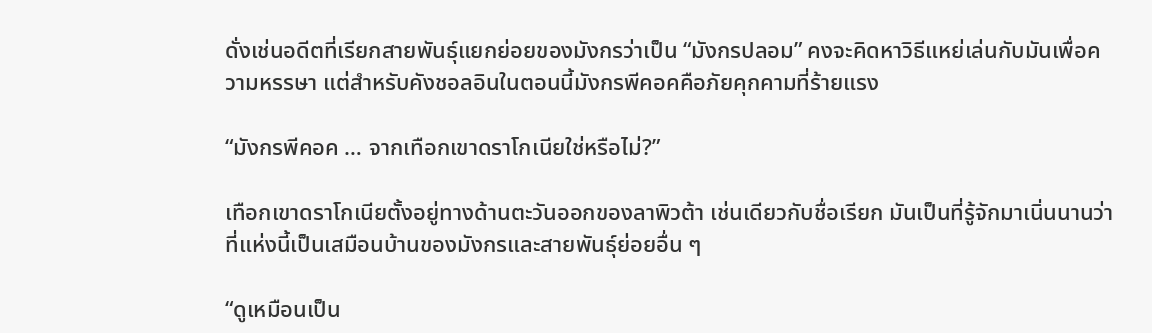ดั่งเช่นอดีตที่เรียกสายพันธุ์แยกย่อยของมังกรว่าเป็น “มังกรปลอม” คงจะคิดหาวิธีแหย่เล่นกับมันเพื่อความหรรษา แต่สำหรับคังชอลอินในตอนนี้มังกรพีคอคคือภัยคุกคามที่ร้ายแรง

“มังกรพีคอค … จากเทือกเขาดราโกเนียใช่หรือไม่?”

เทือกเขาดราโกเนียตั้งอยู่ทางด้านตะวันออกของลาพิวต้า เช่นเดียวกับชื่อเรียก มันเป็นที่รู้จักมาเนิ่นนานว่าที่แห่งนี้เป็นเสมือนบ้านของมังกรและสายพันธุ์ย่อยอื่น ๆ

“ดูเหมือนเป็น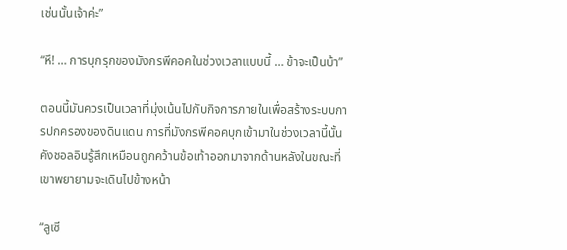เช่นนั้นเจ้าค่ะ”

“หึ! … การบุกรุกของมังกรพีคอคในช่วงเวลาแบบนี้ … ข้าจะเป็นบ้า”

ตอนนี้มันควรเป็นเวลาที่มุ่งเน้นไปกับกิจการภายในเพื่อสร้างระบบการปกครองของดินแดน การที่มังกรพีคอคบุกเข้ามาในช่วงเวลานี้นั้น คังชอลอินรู้สึกเหมือนถูกคว้านข้อเท้าออกมาจากด้านหลังในขณะที่เขาพยายามจะเดินไปข้างหน้า

“ลูเซี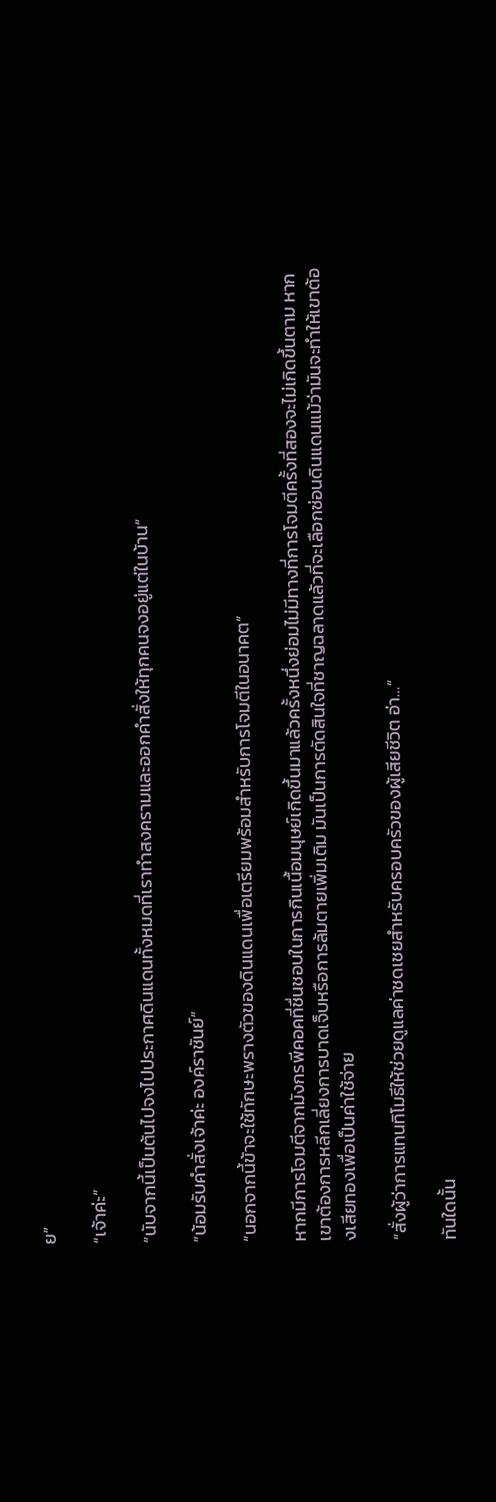ย”

“เจ้าค่ะ”

“นับจากนี้เป็นต้นไปจงไปประกาศดินแดนทั้งหมดที่เราทำสงครามและออกคำสั่งให้ทุกคนจงอยู่แต่ในบ้าน”

“น้อมรับคำสั่งเจ้าค่ะ องค์ราชันย์”

“นอกจากนี้ข้าจะใช้ทักษะพรางตัวของดินแดนเพื่อเตรียมพร้อมสำหรับการโจมตีในอนาคต”

หากมีการโจมตีจากมังกรพีคอคที่ชื่นชอบในการกินเนื้อมนุษย์เกิดขึ้นมาแล้วครั้งหนึ่งย่อมไม่มีทางที่การโจมตีครั้งที่สองจะไม่เกิดขึ้นตาม หากเขาต้องการหลีกเลี่ยงการบาดเจ็บหรือการล้มตายเพิ่มเติม มันเป็นการตัดสินใจที่ชาญฉลาดแล้วที่จะเลือกซ่อนดินแดนแม้ว่ามันจะทำให้เขาต้องเสียทองเพื่อเป็นค่าใช้จ่าย

“สั่งผู้ว่าการแทนทิโมธีให้ช่วยดูแลค่าชดเชยสำหรับครอบครัวของผู้เสียชีวิต อ่า…”

ทันใดนั้น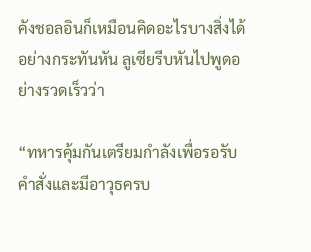คังชอลอินก็เหมือนคิดอะไรบางสิ่งได้อย่างกระทันหัน ลูเซียรีบหันไปพูดอย่างรวดเร็วว่า

“ทหารคุ้มกันเตรียมกำลังเพื่อรอรับคำสั่งและมีอาวุธครบ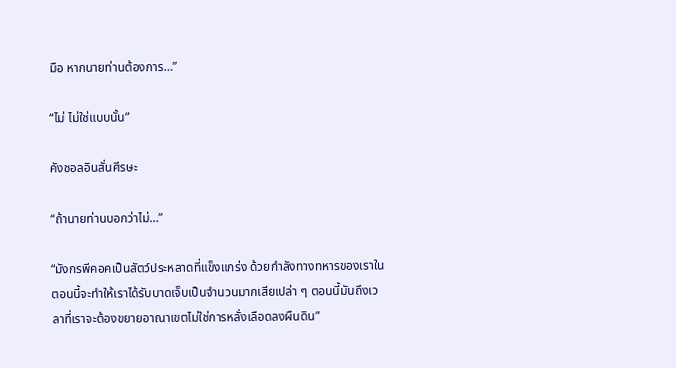มือ หากนายท่านต้องการ…”

“ไม่ ไม่ใช่แบบนั้น”

คังชอลอินสั่นศีรษะ

“ถ้านายท่านบอกว่าไม่…”

“มังกรพีคอคเป็นสัตว์ประหลาดที่แข็งแกร่ง ด้วยกำลังทางทหารของเราในตอนนี้จะทำให้เราได้รับบาดเจ็บเป็นจำนวนมากเสียเปล่า ๆ ตอนนี้มันถึงเวลาที่เราจะต้องขยายอาณาเขตไม่ใช่การหลั่งเลือดลงผืนดิน”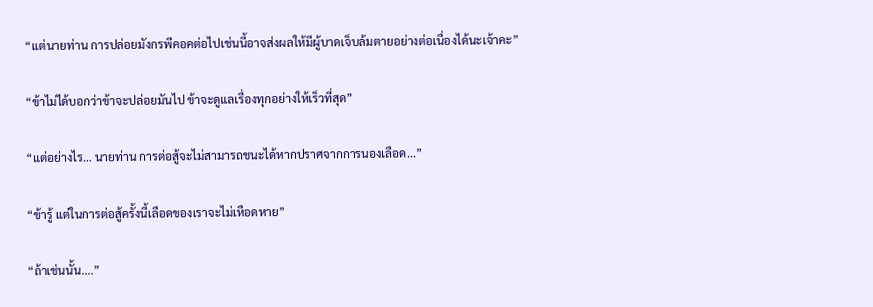“แต่นายท่าน การปล่อยมังกรพีคอคต่อไปเช่นนี้อาจส่งผลให้มีผู้บาดเจ็บล้มตายอย่างต่อเนื่องได้นะเจ้าคะ”

“ข้าไม่ได้บอกว่าข้าจะปล่อยมันไป ข้าจะดูแลเรื่องทุกอย่างให้เร็วที่สุด”

“แต่อย่างไร… นายท่าน การต่อสู้จะไม่สามารถชนะได้หากปราศจากการนองเลือด...”

“ข้ารู้ แต่ในการต่อสู้ครั้งนี้เลือดของเราจะไม่เหือดหาย”

“ถ้าเช่นนั้น....”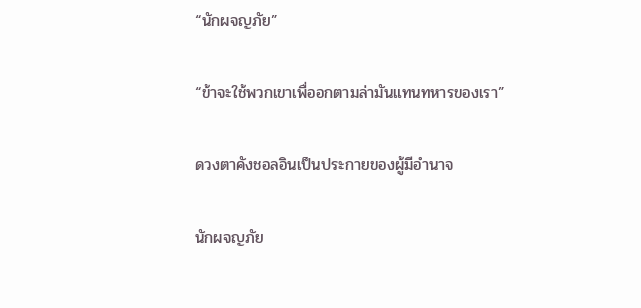“นักผจญภัย”

“ข้าจะใช้พวกเขาเพื่ออกตามล่ามันแทนทหารของเรา”

ดวงตาคังชอลอินเป็นประกายของผู้มีอำนาจ

นักผจญภัย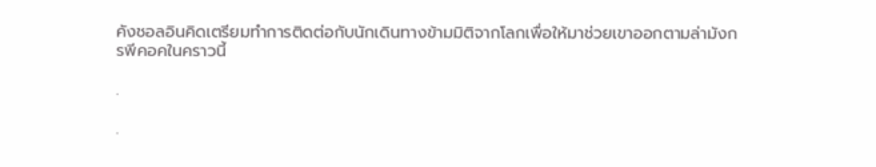คังชอลอินคิดเตรียมทำการติดต่อกับนักเดินทางข้ามมิติจากโลกเพื่อให้มาช่วยเขาออกตามล่ามังกรพีคอคในคราวนี้

.

.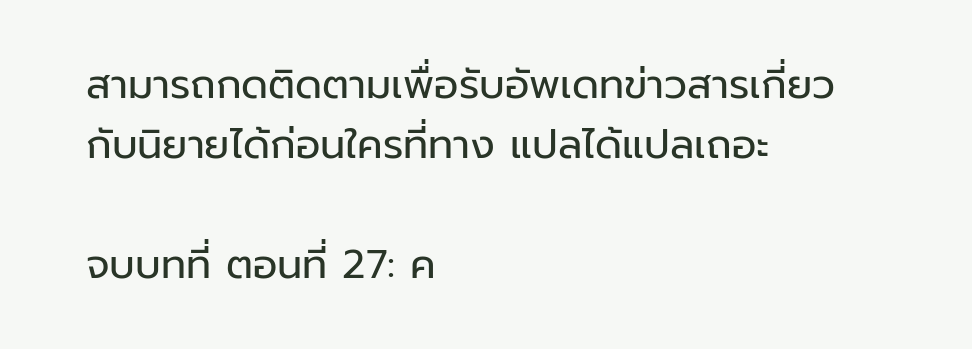สามารถกดติดตามเพื่อรับอัพเดทข่าวสารเกี่ยวกับนิยายได้ก่อนใครที่ทาง แปลได้แปลเถอะ

จบบทที่ ตอนที่ 27: ค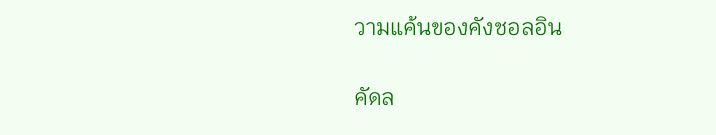วามแค้นของคังชอลอิน

คัดล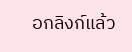อกลิงก์แล้ว